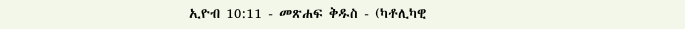ኢዮብ 10:11 - መጽሐፍ ቅዱስ - (ካቶሊካዊ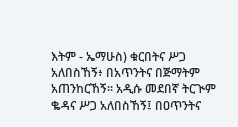እትም - ኤማሁስ) ቁርበትና ሥጋ አለበስኸኝ፥ በአጥንትና በጅማትም አጠንከርኸኝ። አዲሱ መደበኛ ትርጒም ቈዳና ሥጋ አለበስኸኝ፤ በዐጥንትና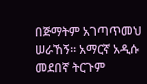በጅማትም አገጣጥመህ ሠራኸኝ። አማርኛ አዲሱ መደበኛ ትርጉም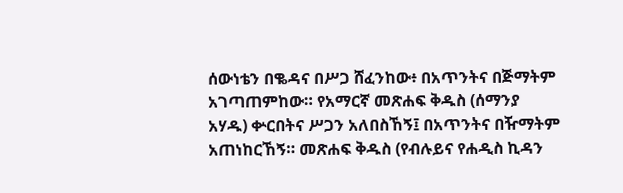ሰውነቴን በቈዳና በሥጋ ሸፈንከው፥ በአጥንትና በጅማትም አገጣጠምከው። የአማርኛ መጽሐፍ ቅዱስ (ሰማንያ አሃዱ) ቍርበትና ሥጋን አለበስኸኝ፤ በአጥንትና በዥማትም አጠነከርኸኝ። መጽሐፍ ቅዱስ (የብሉይና የሐዲስ ኪዳን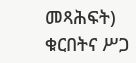መጻሕፍት) ቁርበትና ሥጋ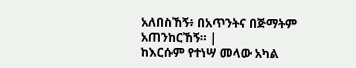አለበስኸኝ፥ በአጥንትና በጅማትም አጠንከርኸኝ። |
ከእርሱም የተነሣ መላው አካል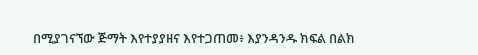በሚያገናኘው ጅማት እየተያያዘና እየተጋጠመ፥ እያንዳንዱ ክፍል በልክ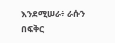እንደሚሠራ፥ ራሱን በፍቅር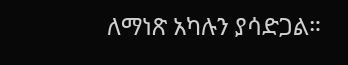ለማነጽ አካሉን ያሳድጋል።